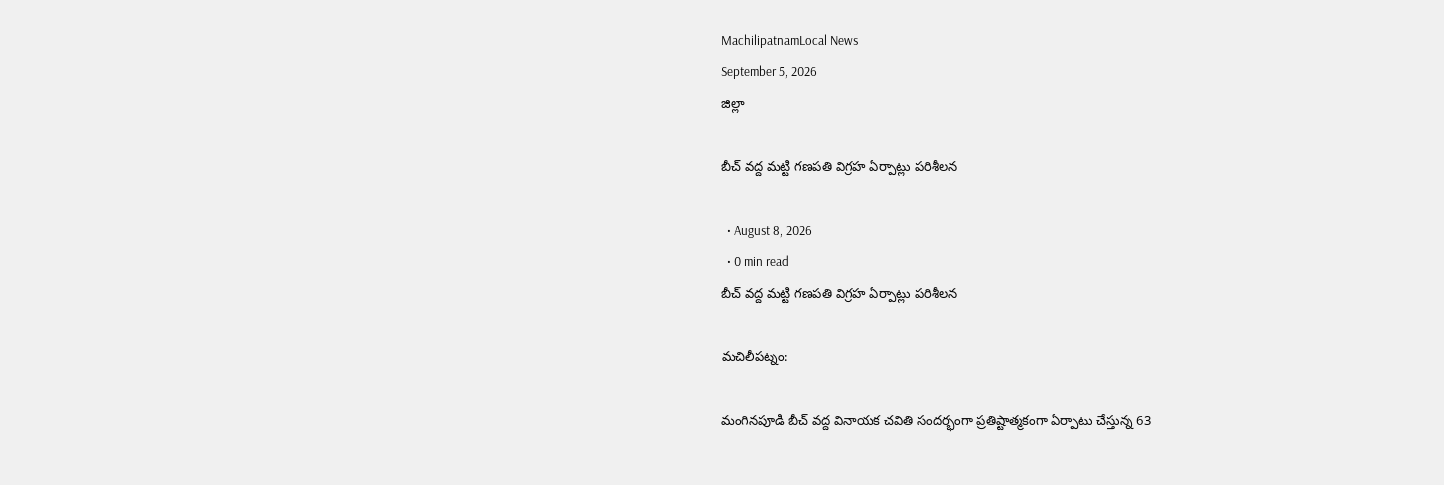MachilipatnamLocal News
September 5, 2026
జిల్లా

బీచ్ వద్ద మట్టి గణపతి విగ్రహ ఏర్పాట్లు పరిశీలన

  • August 8, 2026
  • 0 min read
బీచ్ వద్ద మట్టి గణపతి విగ్రహ ఏర్పాట్లు పరిశీలన

మచిలీపట్నం:

మంగినపూడి బీచ్‌ వద్ద వినాయక చవితి సందర్భంగా ప్రతిష్టాత్మకంగా ఏర్పాటు చేస్తున్న 63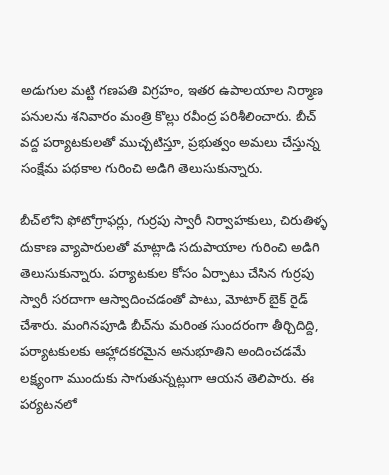అడుగుల మట్టి గణపతి విగ్రహం, ఇతర ఉపాలయాల నిర్మాణ పనులను శనివారం మంత్రి కొల్లు రవీంద్ర పరిశీలించారు. బీచ్‌ వద్ద పర్యాటకులతో ముచ్చటిస్తూ, ప్రభుత్వం అమలు చేస్తున్న సంక్షేమ పథకాల గురించి అడిగి తెలుసుకున్నారు.

బీచ్‌లోని ఫోటోగ్రాఫర్లు, గుర్రపు స్వారీ నిర్వాహకులు, చిరుతిళ్ళ దుకాణ వ్యాపారులతో మాట్లాడి సదుపాయాల గురించి అడిగి తెలుసుకున్నారు. పర్యాటకుల కోసం ఏర్పాటు చేసిన గుర్రపు స్వారీ సరదాగా ఆస్వాదించడంతో పాటు, మోటార్ బైక్ రైడ్ చేశారు. మంగినపూడి బీచ్‌ను మరింత సుందరంగా తీర్చిదిద్ది, పర్యాటకులకు ఆహ్లాదకరమైన అనుభూతిని అందించడమే లక్ష్యంగా ముందుకు సాగుతున్నట్లుగా ఆయన తెలిపారు. ఈ పర్యటనలో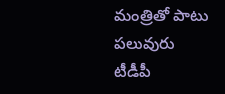మంత్రితో పాటు పలువురు టీడీపీ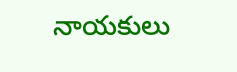నాయకులు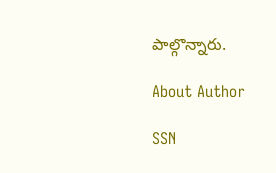పాల్గొన్నారు.

About Author

SSN